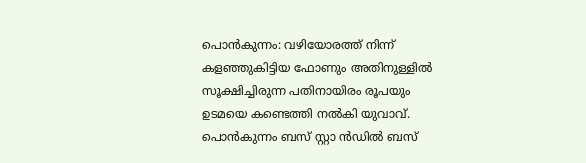പൊൻകുന്നം: വഴിയോരത്ത് നിന്ന് കളഞ്ഞുകിട്ടിയ ഫോണും അതിനുള്ളിൽ സൂക്ഷിച്ചിരുന്ന പതിനായിരം രൂപയും ഉടമയെ കണ്ടെത്തി നൽകി യുവാവ്. പൊൻകുന്നം ബസ് സ്റ്റാ ൻഡിൽ ബസ്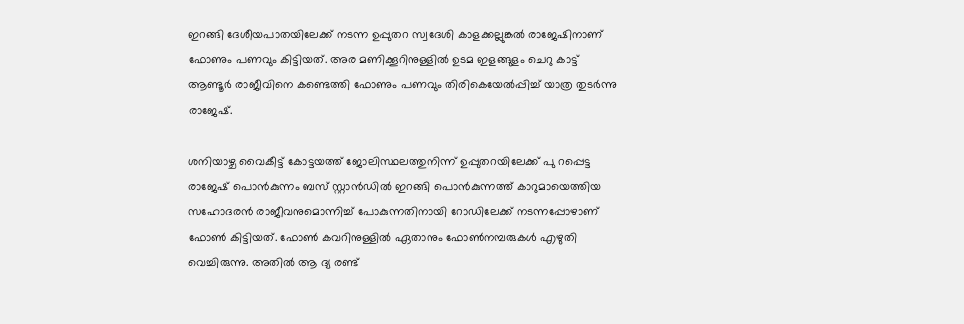ഇറങ്ങി ദേശീയപാതയിലേക്ക് നടന്ന ഉപ്പുതറ സ്വദേശി കാളക്കല്ലുങ്കൽ രാജേഷിനാണ് ഫോണും പണവും കിട്ടിയത്. അര മണിക്കൂറിനുള്ളിൽ ഉടമ ഇളങ്ങുളം ചെറു കാട്ട് ആണ്ടൂർ രാജീവിനെ കണ്ടെത്തി ഫോണും പണവും തിരികെയേൽപ്പിച്ച് യാത്ര തുടർന്നു രാജേഷ്.

ശനിയാഴ്ച വൈകീട്ട് കോട്ടയത്ത് ജോലിസ്ഥലത്തുനിന്ന് ഉപ്പുതറയിലേക്ക് പു റപ്പെട്ട രാജേഷ് പൊൻകുന്നം ബസ് സ്റ്റാൻഡിൽ ഇറങ്ങി പൊൻകുന്നത്ത് കാറുമായെത്തിയ സഹോദരൻ രാജീവനുമൊന്നിച്ച് പോകുന്നതിനായി റോഡിലേക്ക് നടന്നപ്പോഴാണ് ഫോൺ കിട്ടിയത്. ഫോൺ കവറിനുള്ളിൽ ഏതാനും ഫോൺനമ്പരുകൾ എഴുതി വെച്ചിരുന്നു. അതിൽ ആ ദ്യ രണ്ട്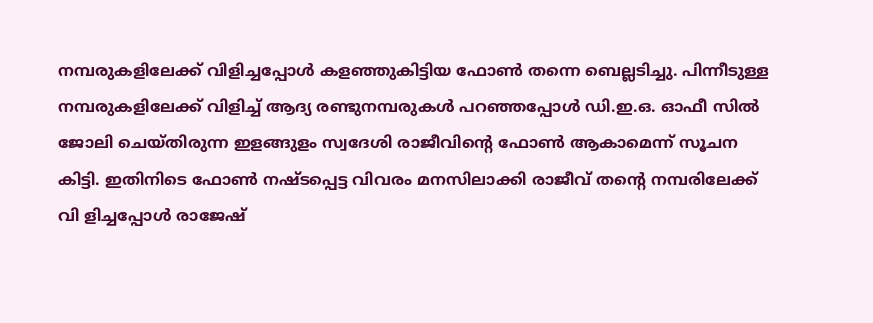നമ്പരുകളിലേക്ക് വിളിച്ചപ്പോൾ കളഞ്ഞുകിട്ടിയ ഫോൺ തന്നെ ബെല്ലടിച്ചു. പിന്നീടുള്ള നമ്പരുകളിലേക്ക് വിളിച്ച് ആദ്യ രണ്ടുനമ്പരുകൾ പറഞ്ഞപ്പോൾ ഡി.ഇ.ഒ. ഓഫീ സിൽ ജോലി ചെയ്തിരുന്ന ഇളങ്ങുളം സ്വദേശി രാജീവിന്റെ ഫോൺ ആകാമെന്ന് സൂചന കിട്ടി. ഇതിനിടെ ഫോൺ നഷ്ടപ്പെട്ട വിവരം മനസിലാക്കി രാജീവ് തന്റെ നമ്പരിലേക്ക് വി ളിച്ചപ്പോൾ രാജേഷ്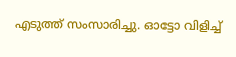എടുത്ത് സംസാരിച്ചു. ഓട്ടോ വിളിച്ച്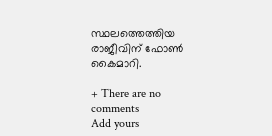സ്ഥലത്തെത്തിയ രാജീവിന് ഫോൺ കൈമാറി.

+ There are no comments
Add yours